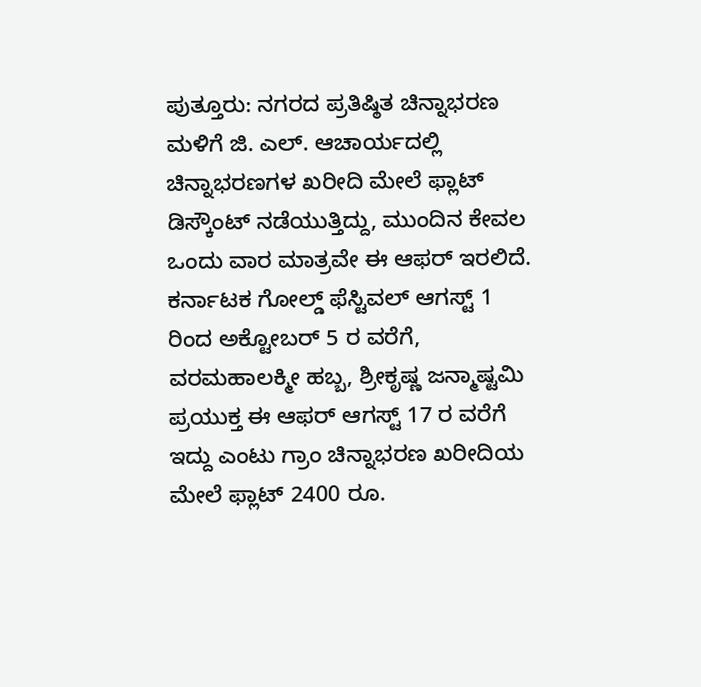ಪುತ್ತೂರು: ನಗರದ ಪ್ರತಿಷ್ಠಿತ ಚಿನ್ನಾಭರಣ ಮಳಿಗೆ ಜಿ. ಎಲ್. ಆಚಾರ್ಯದಲ್ಲಿ ಚಿನ್ನಾಭರಣಗಳ ಖರೀದಿ ಮೇಲೆ ಫ್ಲಾಟ್ ಡಿಸ್ಕೌಂಟ್ ನಡೆಯುತ್ತಿದ್ದು, ಮುಂದಿನ ಕೇವಲ ಒಂದು ವಾರ ಮಾತ್ರವೇ ಈ ಆಫರ್ ಇರಲಿದೆ.
ಕರ್ನಾಟಕ ಗೋಲ್ಡ್ ಫೆಸ್ಟಿವಲ್ ಆಗಸ್ಟ್ 1 ರಿಂದ ಅಕ್ಟೋಬರ್ 5 ರ ವರೆಗೆ, ವರಮಹಾಲಕ್ಮೀ ಹಬ್ಬ, ಶ್ರೀಕೃಷ್ಣ ಜನ್ಮಾಷ್ಟಮಿ ಪ್ರಯುಕ್ತ ಈ ಆಫರ್ ಆಗಸ್ಟ್ 17 ರ ವರೆಗೆ ಇದ್ದು ಎಂಟು ಗ್ರಾಂ ಚಿನ್ನಾಭರಣ ಖರೀದಿಯ ಮೇಲೆ ಫ್ಲಾಟ್ 2400 ರೂ.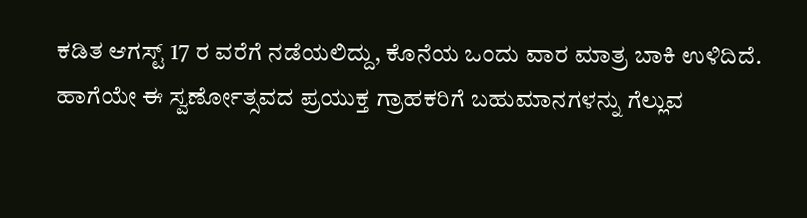ಕಡಿತ ಆಗಸ್ಟ್ 17 ರ ವರೆಗೆ ನಡೆಯಲಿದ್ದು, ಕೊನೆಯ ಒಂದು ವಾರ ಮಾತ್ರ ಬಾಕಿ ಉಳಿದಿದೆ.
ಹಾಗೆಯೇ ಈ ಸ್ವರ್ಣೋತ್ಸವದ ಪ್ರಯುಕ್ತ ಗ್ರಾಹಕರಿಗೆ ಬಹುಮಾನಗಳನ್ನು ಗೆಲ್ಲುವ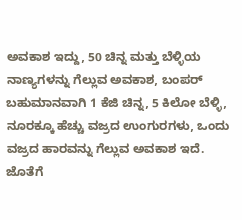ಅವಕಾಶ ಇದ್ದು, 50 ಚಿನ್ನ ಮತ್ತು ಬೆಳ್ಳಿಯ ನಾಣ್ಯಗಳನ್ನು ಗೆಲ್ಲುವ ಅವಕಾಶ, ಬಂಪರ್ ಬಹುಮಾನವಾಗಿ 1 ಕೆಜಿ ಚಿನ್ನ, 5 ಕಿಲೋ ಬೆಳ್ಳಿ, ನೂರಕ್ಕೂ ಹೆಚ್ಚು ವಜ್ರದ ಉಂಗುರಗಳು, ಒಂದು ವಜ್ರದ ಹಾರವನ್ನು ಗೆಲ್ಲುವ ಅವಕಾಶ ಇದೆ. ಜೊತೆಗೆ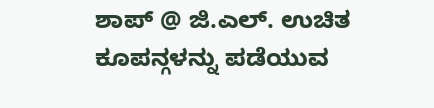ಶಾಪ್ @ ಜಿ.ಎಲ್. ಉಚಿತ ಕೂಪನ್ಗಳನ್ನು ಪಡೆಯುವ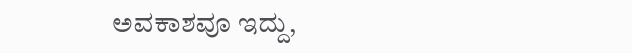ಅವಕಾಶವೂ ಇದ್ದು,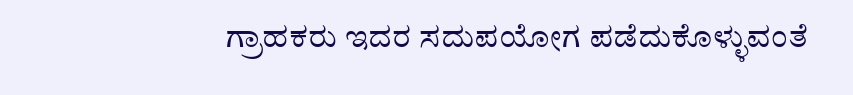ಗ್ರಾಹಕರು ಇದರ ಸದುಪಯೋಗ ಪಡೆದುಕೊಳ್ಳುವಂತೆ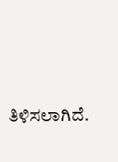ತಿಳಿಸಲಾಗಿದೆ.